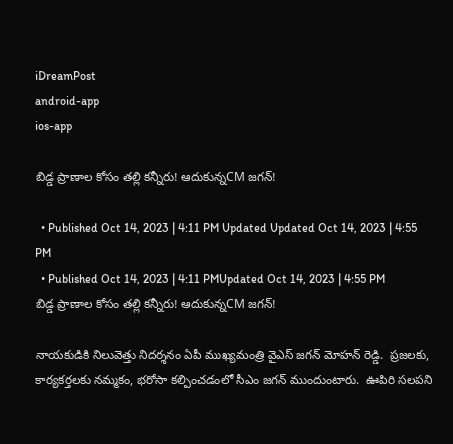iDreamPost
android-app
ios-app

బిడ్డ ప్రాణాల కోసం తల్లి కన్నీరు! ఆదుకున్నCM జగన్!

  • Published Oct 14, 2023 | 4:11 PM Updated Updated Oct 14, 2023 | 4:55 PM
  • Published Oct 14, 2023 | 4:11 PMUpdated Oct 14, 2023 | 4:55 PM
బిడ్డ ప్రాణాల కోసం తల్లి కన్నీరు! ఆదుకున్నCM జగన్!

నాయకుడికి నిలువెత్తు నిదర్శనం ఏపీ ముఖ్యమంత్రి వైఎస్ జగన్ మోహన్ రెడ్డి.  ప్రజలకు, కార్యకర్తలకు నమ్మకం, భరోసా కల్పించడంలో సీఎం జగన్ ముందుంటారు.  ఊపిరి సలపని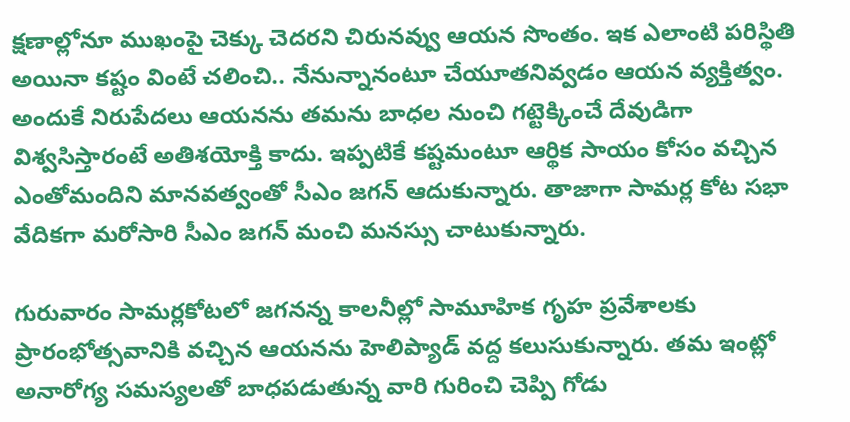క్షణాల్లోనూ ముఖంపై చెక్కు చెదరని చిరునవ్వు ఆయన సొంతం. ఇక ఎలాంటి పరిస్థితి అయినా కష్టం వింటే చలించి.. నేనున్నానంటూ చేయూతనివ్వడం ఆయన వ్యక్తిత్వం. అందుకే నిరుపేదలు ఆయనను తమను బాధల నుంచి గట్టెక్కించే దేవుడిగా విశ్వసిస్తారంటే అతిశయోక్తి కాదు. ఇప్పటికే కష్టమంటూ ఆర్థిక సాయం కోసం వచ్చిన ఎంతోమందిని మానవత్వంతో సీఎం జగన్ ఆదుకున్నారు. తాజాగా సామర్ల కోట సభా వేదికగా మరోసారి సీఎం జగన్ మంచి మనస్సు చాటుకున్నారు.

గురువారం సామర్లకోటలో జగనన్న కాలనీల్లో సామూహిక గృహ ప్రవేశాలకు ప్రారంభోత్సవానికి వచ్చిన ఆయనను హెలిప్యాడ్ వద్ద కలుసుకున్నారు. తమ ఇంట్లో అనారోగ్య సమస్యలతో బాధపడుతున్న వారి గురించి చెప్పి గోడు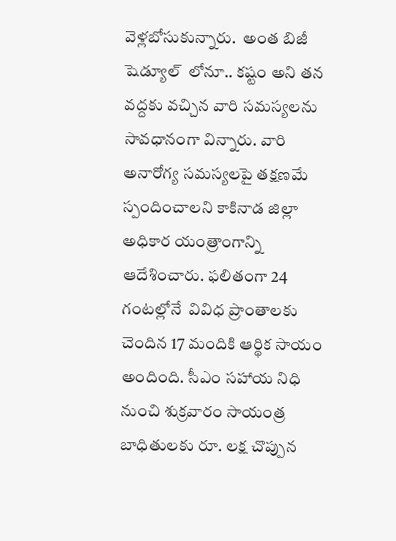వెళ్లబోసుకున్నారు.  అంత బిజీ షెడ్యూల్  లోనూ.. కష్టం అని తన వద్దకు వచ్చిన వారి సమస్యలను సావధానంగా విన్నారు. వారి అనారోగ్య సమస్యలపై తక్షణమే స్పందించాలని కాకినాడ జిల్లా అధికార యంత్రాంగాన్ని ఆదేశించారు. ఫలితంగా 24 గంటల్లోనే  వివిధ ప్రాంతాలకు చెందిన 17 మందికి ఆర్థిక సాయం అందింది. సీఎం సహాయ నిధి నుంచి శుక్రవారం సాయంత్ర బాధితులకు రూ. లక్ష చొప్పున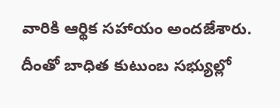వారికి ఆర్థిక సహాయం అందజేశారు. దీంతో బాధిత కుటుంబ సభ్యుల్లో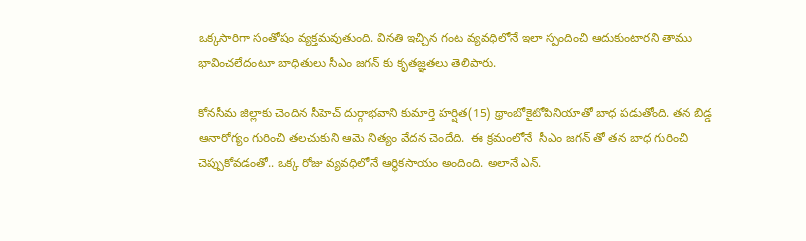ఒక్కసారిగా సంతోషం వ్యక్తమవుతుంది. వినతి ఇచ్చిన గంట వ్యవధిలోనే ఇలా స్పందించి ఆదుకుంటారని తాము భావించలేదంటూ బాధితులు సీఎం జగన్ కు కృతజ్ఞతలు తెలిపారు.

కోనసీమ జిల్లాకు చెందిన సీహెచ్ దుర్గాభవాని కుమార్తె హర్షిత(15) థ్రాంబోకైటోపినియాతో బాధ పడుతోంది. తన బిడ్డ ఆనారోగ్యం గురించి తలచుకుని ఆమె నిత్యం వేదన చెందేది.  ఈ క్రమంలోనే  సీఎం జగన్ తో తన బాధ గురించి చెప్పుకోవడంతో.. ఒక్క రోజు వ్యవధిలోనే ఆర్థికసాయం అందింది. అలానే ఎన్.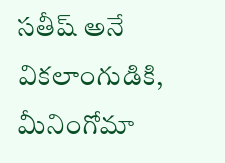సతీష్ అనే వికలాంగుడికి, మీనింగోమా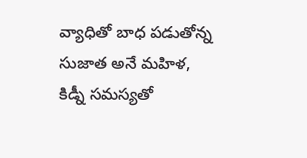వ్యాధితో బాధ పడుతోన్న సుజాత అనే మహిళ, కిడ్నీ సమస్యతో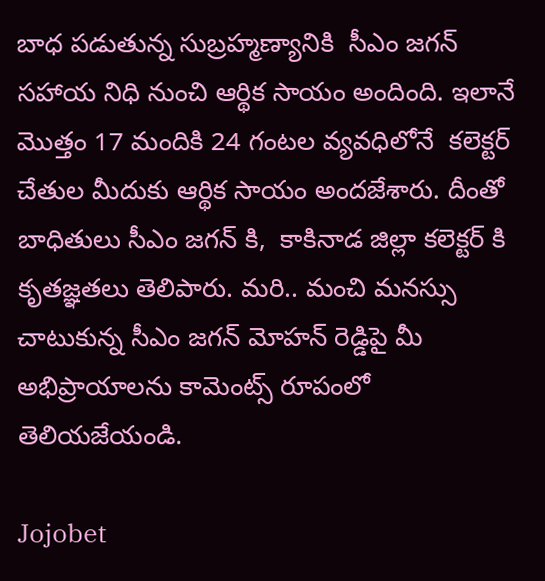బాధ పడుతున్న సుబ్రహ్మణ్యానికి  సీఎం జగన్ సహాయ నిధి నుంచి ఆర్థిక సాయం అందింది. ఇలానే మొత్తం 17 మందికి 24 గంటల వ్యవధిలోనే  కలెక్టర్ చేతుల మీదుకు ఆర్థిక సాయం అందజేశారు. దీంతో బాధితులు సీఎం జగన్ కి,  కాకినాడ జిల్లా కలెక్టర్ కి  కృతజ్ఞతలు తెలిపారు. మరి.. మంచి మనస్సు చాటుకున్న సీఎం జగన్ మోహన్ రెడ్డిపై మీ అభిప్రాయాలను కామెంట్స్ రూపంలో తెలియజేయండి.

Jojobet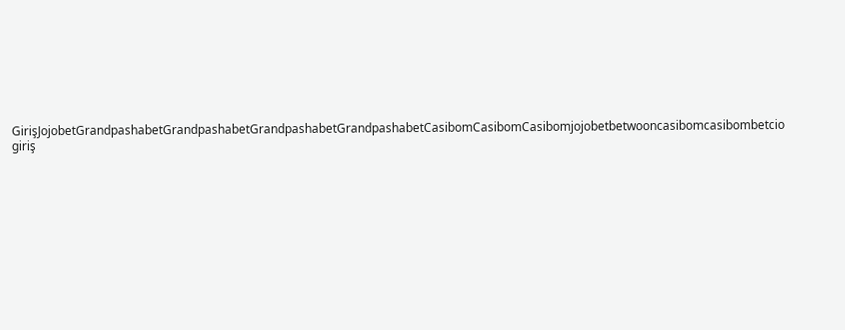GirişJojobetGrandpashabetGrandpashabetGrandpashabetGrandpashabetCasibomCasibomCasibomjojobetbetwooncasibomcasibombetcio giriş